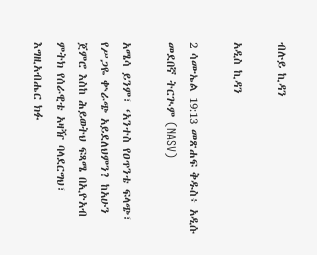ብሉይ ኪዳን

አዲስ ኪዳን

2 ሳሙኤል 19:13 መጽሐፍ ቅዱስ፥ አዲሱ መደበኛ ትርጒም (NASV)

አሜሳ ይንም፣ ‘አንተስ የዐጥንቴ ፍላጭ፣ የሥጋዬ ቍራጭ አይደለህምን? ከአሁን ጀምሮ እስከ ሕይወትህ ፍጻሜ በኢዮአብ ምትክ የሰራዊቴ አዛዥ ባላደርግህ፣ እግዚአብሔር ክፉ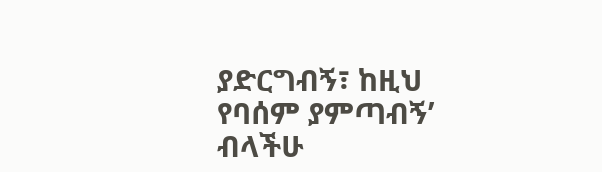ያድርግብኝ፣ ከዚህ የባሰም ያምጣብኝ’ ብላችሁ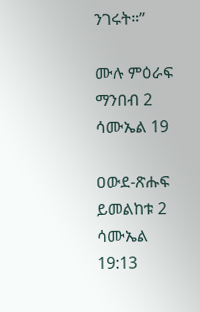ንገሩት።”

ሙሉ ምዕራፍ ማንበብ 2 ሳሙኤል 19

ዐውደ-ጽሑፍ ይመልከቱ 2 ሳሙኤል 19:13